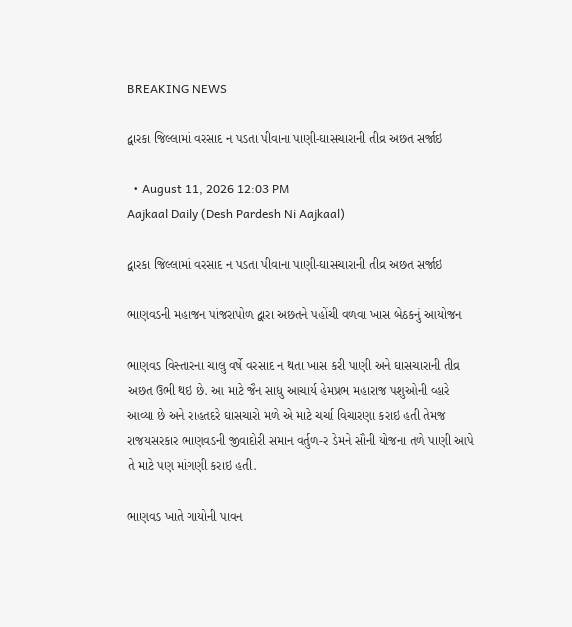BREAKING NEWS

દ્વારકા જિલ્લામાં વરસાદ ન પડતા પીવાના પાણી-ઘાસચારાની તીવ્ર અછત સર્જાઇ

  • August 11, 2026 12:03 PM
Aajkaal Daily (Desh Pardesh Ni Aajkaal)

દ્વારકા જિલ્લામાં વરસાદ ન પડતા પીવાના પાણી-ઘાસચારાની તીવ્ર અછત સર્જાઇ

ભાણવડની મહાજન પાંજરાપોળ દ્વારા અછતને પહોંચી વળવા ખાસ બેઠકનું આયોજન

ભાણવડ વિસ્તારના ચાલુ વર્ષે વરસાદ ન થતા ખાસ કરી પાણી અને ઘાસચારાની તીવ્ર અછત ઉભી થઇ છે. આ માટે જૈન સાધુ આચાર્ય હેમપ્રભ મહારાજ પશુઓની વ્હારે આવ્યા છે અને રાહતદરે ઘાસચારો મળે એ માટે ચર્ચા વિચારણા કરાઇ હતી તેમજ રાજયસરકાર ભાણવડની જીવાદોરી સમાન વર્તુળ-ર ડેમને સૌની યોજના તળે પાણી આપે તે માટે પણ માંગણી કરાઇ હતી.

ભાણવડ ખાતે ગાયોની પાવન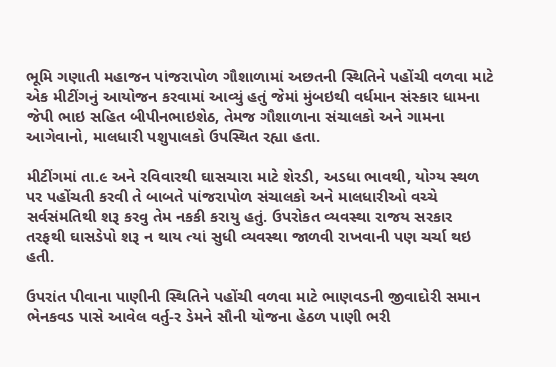ભૂમિ ગણાતી મહાજન પાંજરાપોળ ગૌશાળામાં અછતની સ્થિતિને પહોંચી વળવા માટે એક મીટીંગનું આયોજન કરવામાં આવ્યું હતું જેમાં મુંબઇથી વર્ધમાન સંસ્કાર ધામના જેપી ભાઇ સહિત બીપીનભાઇશેઠ, તેમજ ગૌશાળાના સંચાલકો અને ગામના આગેવાનો, માલધારી પશુપાલકો ઉપસ્થિત રહ્યા હતા.

મીટીંગમાં તા.૯ અને રવિવારથી ઘાસચારા માટે શેરડી, અડધા ભાવથી, યોગ્ય સ્થળ પર પહોંચતી કરવી તે બાબતે પાંજરાપોળ સંચાલકો અને માલધારીઓ વચ્ચે સર્વસંમતિથી શરૂ કરવુ તેમ નકકી કરાયુ હતું. ઉપરોકત વ્યવસ્થા રાજય સરકાર તરફથી ઘાસડેપો શરૂ ન થાય ત્યાં સુધી વ્યવસ્થા જાળવી રાખવાની પણ ચર્ચા થઇ હતી.

ઉપરાંત પીવાના પાણીની સ્થિતિને પહોંચી વળવા માટે ભાણવડની જીવાદોરી સમાન ભેનકવડ પાસે આવેલ વર્તુ-ર ડેમને સૌની યોજના હેઠળ પાણી ભરી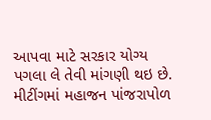આપવા માટે સરકાર યોગ્ય પગલા લે તેવી માંગણી થઇ છે. મીટીંગમાં મહાજન પાંજરાપોળ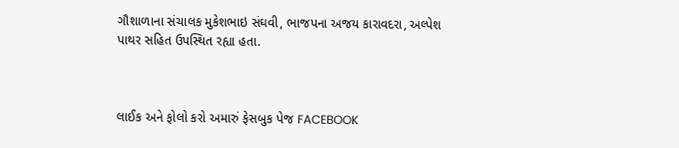ગૌશાળાના સંચાલક મુકેશભાઇ સંઘવી, ભાજપના અજય કારાવદરા, અલ્પેશ પાથર સહિત ઉપસ્થિત રહ્યા હતા.



લાઈક અને ફોલો કરો અમારું ફેસબુક પેજ FACEBOOK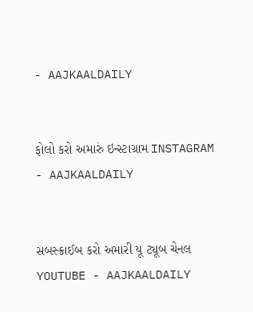- AAJKAALDAILY


ફોલો કરો અમારું ઇન્સ્ટાગ્રામ INSTAGRAM - AAJKAALDAILY


સબસ્ક્રાઈબ કરો અમારી યૂ ટ્યૂબ ચેનલ YOUTUBE - AAJKAALDAILY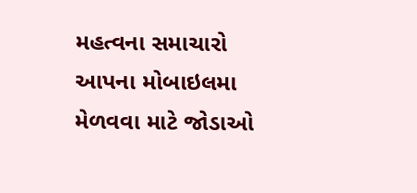મહત્વના સમાચારો આપના મોબાઇલમા મેળવવા માટે જોડાઓ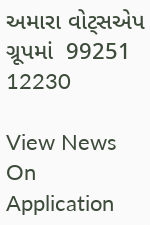અમારા વોટ્સએપ ગ્રૂપમાં  99251 12230

View News On Application